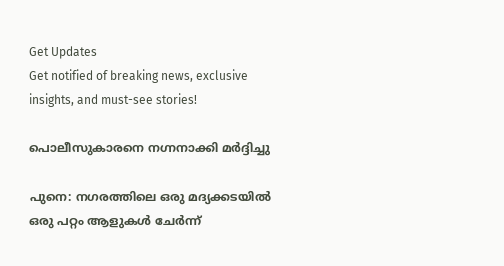Get Updates
Get notified of breaking news, exclusive insights, and must-see stories!

പൊലീസുകാരനെ നഗ്നനാക്കി മര്‍ദ്ദിച്ചു

പുനെ: നഗരത്തിലെ ഒരു മദ്യക്കടയില്‍ ഒരു പറ്റം ആളുകള്‍ ചേര്‍ന്ന്‌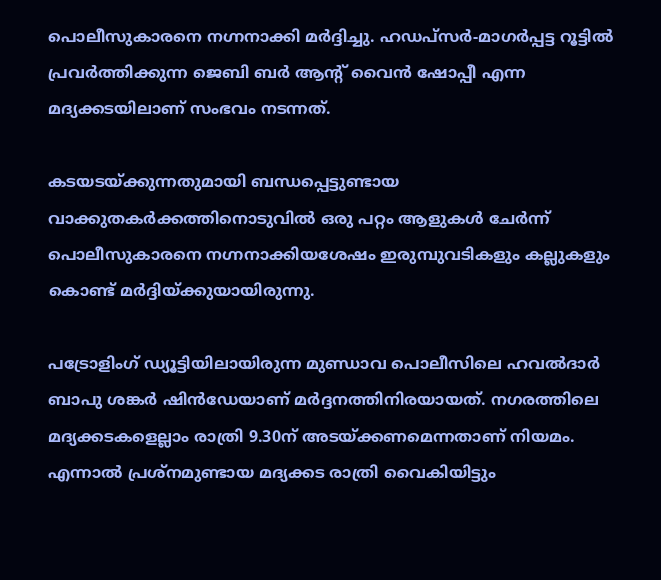പൊലീസുകാരനെ നഗ്നനാക്കി മര്‍ദ്ദിച്ചു. ഹഡപ്‌സര്‍-മാഗര്‍പ്പട്ട റൂട്ടില്‍ പ്രവര്‍ത്തിക്കുന്ന ജെബി ബര്‍ ആന്റ്‌ വൈന്‍ ഷോപ്പീ എന്ന മദ്യക്കടയിലാണ്‌ സംഭവം നടന്നത്‌.

കടയടയ്‌ക്കുന്നതുമായി ബന്ധപ്പെട്ടുണ്ടായ വാക്കുതകര്‍ക്കത്തിനൊടുവില്‍ ഒരു പറ്റം ആളുകള്‍ ചേര്‍ന്ന്‌ പൊലീസുകാരനെ നഗ്നനാക്കിയശേഷം ഇരുമ്പുവടികളും കല്ലുകളും കൊണ്ട്‌ മര്‍ദ്ദിയ്‌ക്കുയായിരുന്നു.

പട്രോളിംഗ്‌ ഡ്യൂട്ടിയിലായിരുന്ന മുണ്ഡാവ പൊലീസിലെ ഹവല്‍ദാര്‍ ബാപു ശങ്കര്‍ ഷിന്‍ഡേയാണ്‌ മര്‍ദ്ദനത്തിനിരയായത്‌. നഗരത്തിലെ മദ്യക്കടകളെല്ലാം രാത്രി 9.30ന്‌ അടയ്‌ക്കണമെന്നതാണ്‌ നിയമം. എന്നാല്‍ പ്രശ്‌നമുണ്ടായ മദ്യക്കട രാത്രി വൈകിയിട്ടും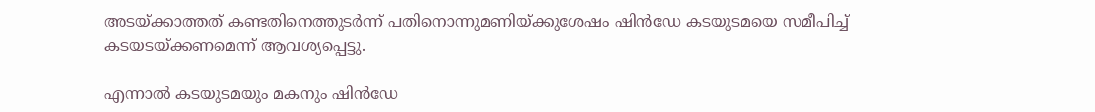അടയ്‌ക്കാത്തത്‌ കണ്ടതിനെത്തുടര്‍ന്ന്‌ പതിനൊന്നുമണിയ്‌ക്കുശേഷം ഷിന്‍ഡേ കടയുടമയെ സമീപിച്ച്‌ കടയടയ്‌ക്കണമെന്ന്‌ ആവശ്യപ്പെട്ടു.

എന്നാല്‍ കടയുടമയും മകനും ഷിന്‍ഡേ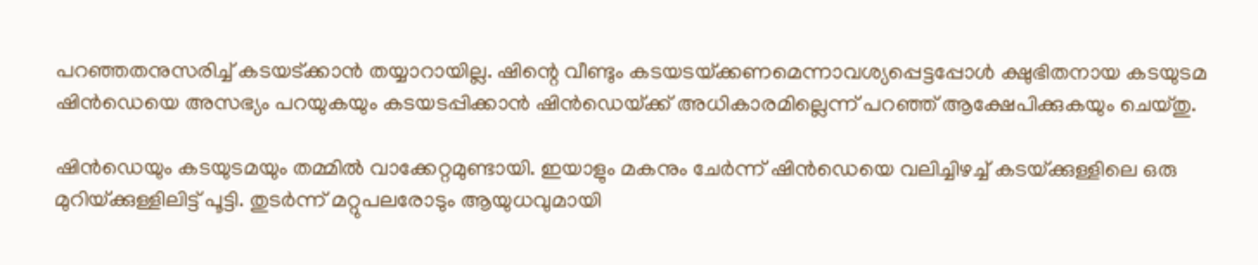പറഞ്ഞതനുസരിച്ച്‌ കടയട്‌ക്കാന്‍ തയ്യാറായില്ല. ഷിന്റെ വീണ്ടും കടയടയ്‌ക്കണമെന്നാവശ്യപ്പെട്ടപ്പോള്‍ ക്ഷുഭിതനായ കടയുടമ ഷിന്‍ഡെയെ അസഭ്യം പറയുകയും കടയടപ്പിക്കാന്‍ ഷിന്‍ഡെയ്‌ക്ക്‌ അധികാരമില്ലെന്ന്‌ പറഞ്ഞ്‌ ആക്ഷേപിക്കുകയും ചെയ്‌തു.

ഷിന്‍ഡെയും കടയുടമയും തമ്മില്‍ വാക്കേറ്റമുണ്ടായി. ഇയാളും മകനും ചേര്‍ന്ന്‌ ഷിന്‍ഡെയെ വലിച്ചിഴച്ച്‌ കടയ്‌ക്കുള്ളിലെ ഒരു മുറിയ്‌ക്കുള്ളിലിട്ട്‌ പൂട്ടി. തുടര്‍ന്ന്‌ മറ്റുപലരോടും ആയുധവുമായി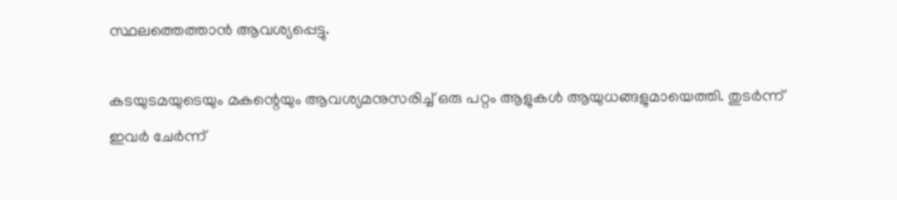സ്ഥലത്തെത്താന്‍ ആവശ്യപ്പെട്ടു.

കടയുടമയുടെയും മകന്റെയും ആവശ്യമനുസരിച്ച്‌ ഒരു പറ്റം ആളുകള്‍ ആയുധങ്ങളുമായെത്തി. തുടര്‍ന്ന്‌ ഇവര്‍ ചേര്‍ന്ന്‌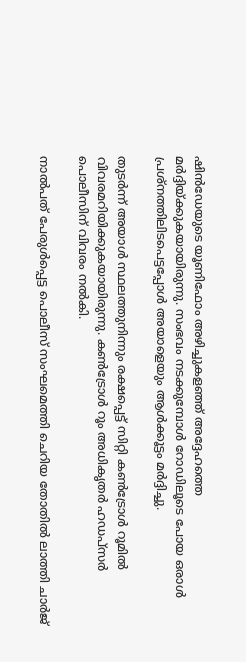ഷിന്‍ഡേയുടെ യൂണിഫോം അഴിച്ചുകളഞ്ഞ്‌ അദ്ദേഹത്തെ മര്‍ദ്ദിയ്‌ക്കുകയായിരുന്നു. സംഭവം നടക്കുമ്പോള്‍ റോഡിലൂടെ പോയ ഒരാള്‍ പ്രശ്‌നത്തിലിടപെട്ടപ്പോള്‍ അയാളെയും ആള്‍ക്കൂട്ടം മര്‍ദ്ദിച്ചു.

തുടര്‍ന്ന്‌ അയാള്‍ സ്ഥലത്തുനിന്നും രക്ഷപ്പെട്ട്‌ സിറ്റി കണ്‍ട്രോള്‍ റൂമില്‍ വിവരമറിയിക്കുകയായിരുന്നു. കണ്‍ട്രോള്‍ റൂം അധികൃതര്‍ ഹഡപ്‌സര്‍ പൊലീസിന്‌ വിവരം നല്‍കി.

നാല്‍പത്‌ പേരുള്‍പ്പെട്ട പൊലീസ്‌ സംഘമെത്തി ചെറിയ തോതില്‍ ലാത്തി ചാര്‍ജ്‌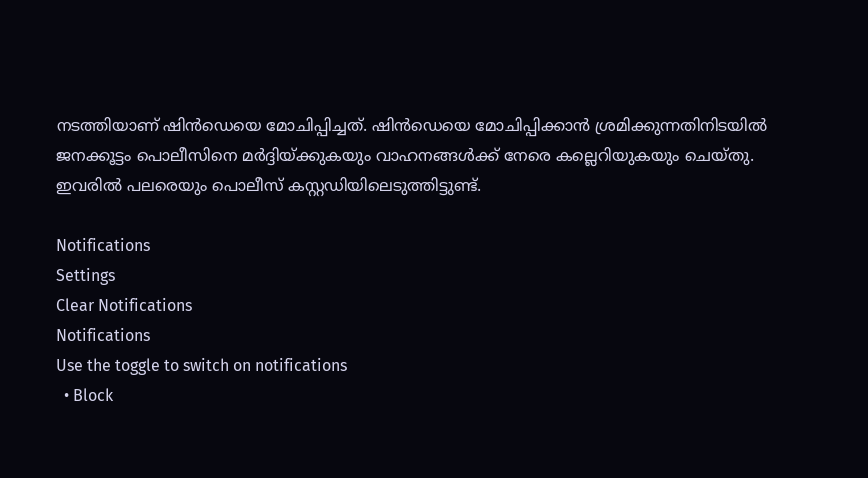നടത്തിയാണ്‌ ഷിന്‍ഡെയെ മോചിപ്പിച്ചത്‌. ഷിന്‍ഡെയെ മോചിപ്പിക്കാന്‍ ശ്രമിക്കുന്നതിനിടയില്‍ ജനക്കൂട്ടം പൊലീസിനെ മര്‍ദ്ദിയ്‌ക്കുകയും വാഹനങ്ങള്‍ക്ക്‌ നേരെ കല്ലെറിയുകയും ചെയ്‌തു. ഇവരില്‍ പലരെയും പൊലീസ്‌ കസ്റ്റഡിയിലെടുത്തിട്ടുണ്ട്‌.

Notifications
Settings
Clear Notifications
Notifications
Use the toggle to switch on notifications
  • Block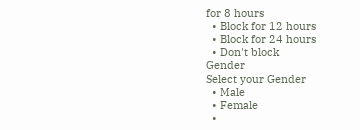for 8 hours
  • Block for 12 hours
  • Block for 24 hours
  • Don't block
Gender
Select your Gender
  • Male
  • Female
  •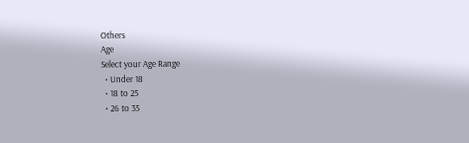Others
Age
Select your Age Range
  • Under 18
  • 18 to 25
  • 26 to 35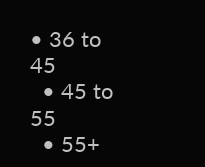• 36 to 45
  • 45 to 55
  • 55+